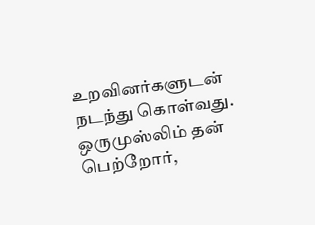உறவினர்களுடன் நடந்து கொள்வது.
ஒருமுஸ்லிம் தன் பெற்றோர்,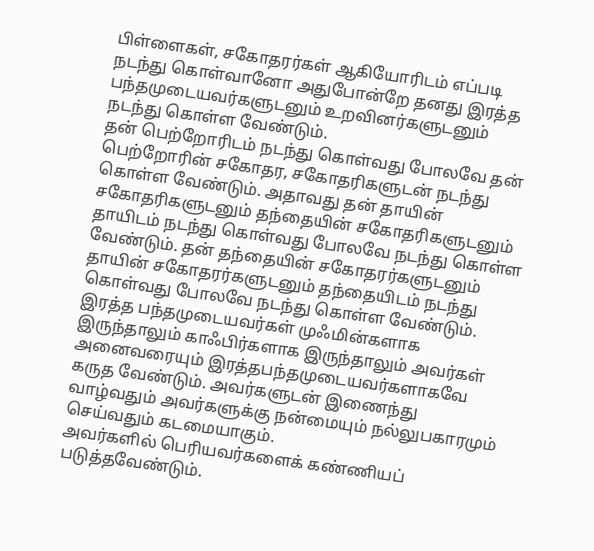பிள்ளைகள், சகோதரர்கள் ஆகியோரிடம் எப்படி நடந்து கொள்வானோ அதுபோன்றே தனது இரத்த பந்தமுடையவர்களுடனும் உறவினர்களுடனும் நடந்து கொள்ள வேண்டும்.
தன் பெற்றோரிடம் நடந்து கொள்வது போலவே தன் பெற்றோரின் சகோதர, சகோதரிகளுடன் நடந்து கொள்ள வேண்டும். அதாவது தன் தாயின் சகோதரிகளுடனும் தந்தையின் சகோதரிகளுடனும் தாயிடம் நடந்து கொள்வது போலவே நடந்து கொள்ள வேண்டும். தன் தந்தையின் சகோதரர்களுடனும் தாயின் சகோதரர்களுடனும் தந்தையிடம் நடந்து கொள்வது போலவே நடந்து கொள்ள வேண்டும்.
இரத்த பந்தமுடையவர்கள் முஃமின்களாக இருந்தாலும் காஃபிர்களாக இருந்தாலும் அவர்கள் அனைவரையும் இரத்தபந்தமுடையவர்களாகவே கருத வேண்டும். அவர்களுடன் இணைந்து வாழ்வதும் அவர்களுக்கு நன்மையும் நல்லுபகாரமும் செய்வதும் கடமையாகும்.
அவர்களில் பெரியவர்களைக் கண்ணியப் படுத்தவேண்டும்.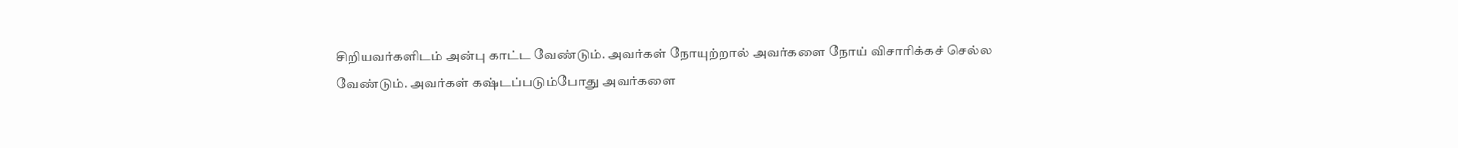சிறியவர்களிடம் அன்பு காட்ட வேண்டும். அவர்கள் நோயுற்றால் அவர்களை நோய் விசாரிக்கச் செல்ல வேண்டும். அவர்கள் கஷ்டப்படும்போது அவர்களை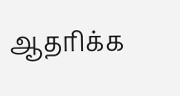ஆதரிக்க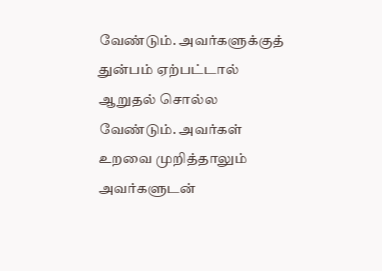வேண்டும். அவர்களுக்குத் துன்பம் ஏற்பட்டால் ஆறுதல் சொல்ல வேண்டும். அவர்கள் உறவை முறித்தாலும் அவர்களுடன்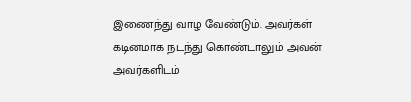இணைந்து வாழ வேண்டும். அவர்கள் கடினமாக நடந்து கொண்டாலும் அவன் அவர்களிடம்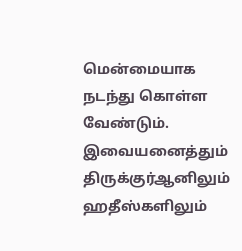மென்மையாக நடந்து கொள்ள வேண்டும். இவையனைத்தும் திருக்குர்ஆனிலும் ஹதீஸ்களிலும்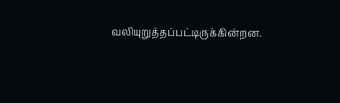வலியுறுத்தப்பட்டிருக்கின்றன.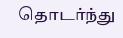தொடர்ந்து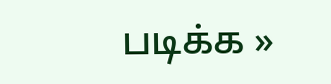படிக்க »